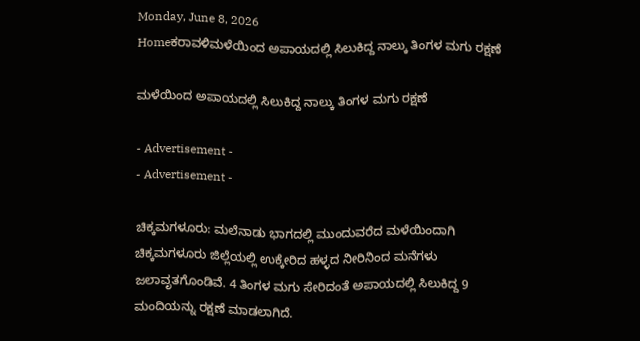Monday, June 8, 2026
Homeಕರಾವಳಿಮಳೆಯಿಂದ ಅಪಾಯದಲ್ಲಿ ಸಿಲುಕಿದ್ದ ನಾಲ್ಕು ತಿಂಗಳ ಮಗು ರಕ್ಷಣೆ

ಮಳೆಯಿಂದ ಅಪಾಯದಲ್ಲಿ ಸಿಲುಕಿದ್ದ ನಾಲ್ಕು ತಿಂಗಳ ಮಗು ರಕ್ಷಣೆ

- Advertisement -
- Advertisement -

ಚಿಕ್ಕಮಗಳೂರು: ಮಲೆನಾಡು ಭಾಗದಲ್ಲಿ ಮುಂದುವರೆದ ಮಳೆಯಿಂದಾಗಿ ಚಿಕ್ಕಮಗಳೂರು ಜಿಲ್ಲೆಯಲ್ಲಿ ಉಕ್ಕೇರಿದ ಹಳ್ಳದ ನೀರಿನಿಂದ ಮನೆಗಳು ಜಲಾವೃತಗೊಂಡಿವೆ. 4 ತಿಂಗಳ ಮಗು ಸೇರಿದಂತೆ ಅಪಾಯದಲ್ಲಿ ಸಿಲುಕಿದ್ದ 9 ಮಂದಿಯನ್ನು ರಕ್ಷಣೆ ಮಾಡಲಾಗಿದೆ.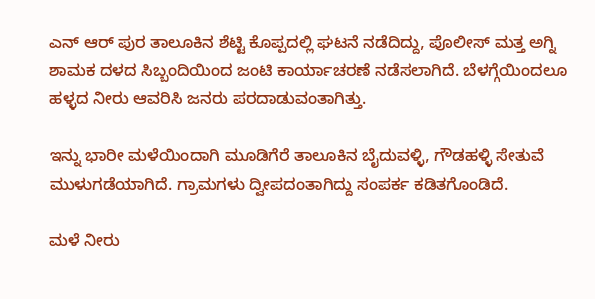ಎನ್ ಆರ್ ಪುರ ತಾಲೂಕಿನ ಶೆಟ್ಟಿ ಕೊಪ್ಪದಲ್ಲಿ ಘಟನೆ ನಡೆದಿದ್ದು, ಪೊಲೀಸ್ ಮತ್ತ ಅಗ್ನಿ ಶಾಮಕ ದಳದ ಸಿಬ್ಬಂದಿಯಿಂದ ಜಂಟಿ ಕಾರ್ಯಾಚರಣೆ ನಡೆಸಲಾಗಿದೆ. ಬೆಳಗ್ಗೆಯಿಂದಲೂ ಹಳ್ಳದ ನೀರು ಆವರಿಸಿ ಜನರು ಪರದಾಡುವಂತಾಗಿತ್ತು.

ಇನ್ನು ಭಾರೀ ಮಳೆಯಿಂದಾಗಿ ಮೂಡಿಗೆರೆ ತಾಲೂಕಿನ ಬೈದುವಳ್ಳಿ, ಗೌಡಹಳ್ಳಿ ಸೇತುವೆ ಮುಳುಗಡೆಯಾಗಿದೆ. ಗ್ರಾಮಗಳು ದ್ವೀಪದಂತಾಗಿದ್ದು ಸಂಪರ್ಕ ಕಡಿತಗೊಂಡಿದೆ.

ಮಳೆ ನೀರು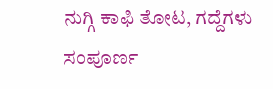ನುಗ್ಗಿ ಕಾಫಿ ತೋಟ, ಗದ್ದೆಗಳು ಸಂಪೂರ್ಣ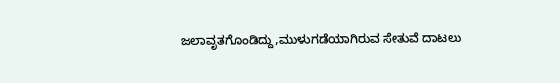ಜಲಾವೃತಗೊಂಡಿದ್ದು,ಮುಳುಗಡೆಯಾಗಿರುವ ಸೇತುವೆ ದಾಟಲು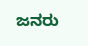ಜನರು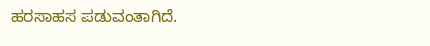ಹರಸಾಹಸ ಪಡುವಂತಾಗಿದೆ.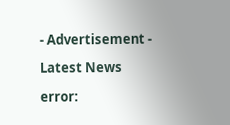- Advertisement -

Latest News

error: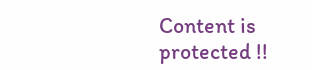Content is protected !!